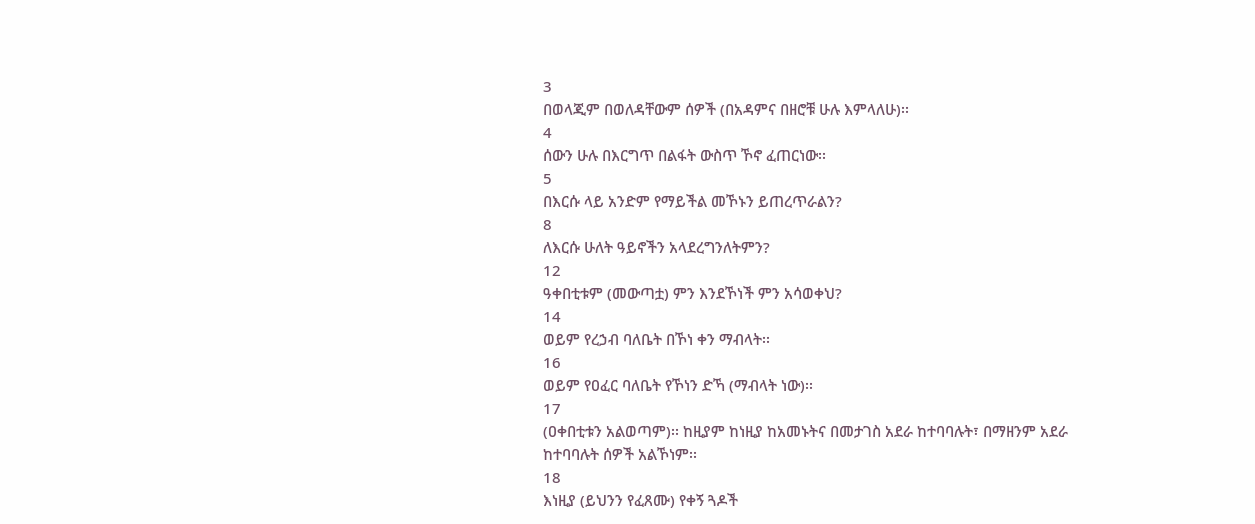3
በወላጂም በወለዳቸውም ሰዎች (በአዳምና በዘሮቹ ሁሉ እምላለሁ)፡፡
4
ሰውን ሁሉ በእርግጥ በልፋት ውስጥ ኾኖ ፈጠርነው፡፡
5
በእርሱ ላይ አንድም የማይችል መኾኑን ይጠረጥራልን?
8
ለእርሱ ሁለት ዓይኖችን አላደረግንለትምን?
12
ዓቀበቲቱም (መውጣቷ) ምን እንደኾነች ምን አሳወቀህ?
14
ወይም የረኃብ ባለቤት በኾነ ቀን ማብላት፡፡
16
ወይም የዐፈር ባለቤት የኾነን ድኻ (ማብላት ነው)፡፡
17
(ዐቀበቲቱን አልወጣም)፡፡ ከዚያም ከነዚያ ከአመኑትና በመታገስ አደራ ከተባባሉት፣ በማዘንም አደራ ከተባባሉት ሰዎች አልኾነም፡፡
18
እነዚያ (ይህንን የፈጸሙ) የቀኝ ጓዶች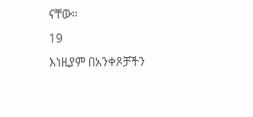ናቸው፡፡
19
እነዚያም በአንቀጾቻችን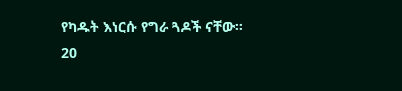የካዱት እነርሱ የግራ ጓዶች ናቸው፡፡
20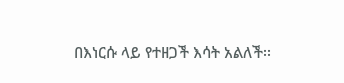በእነርሱ ላይ የተዘጋች እሳት አልለች፡፡